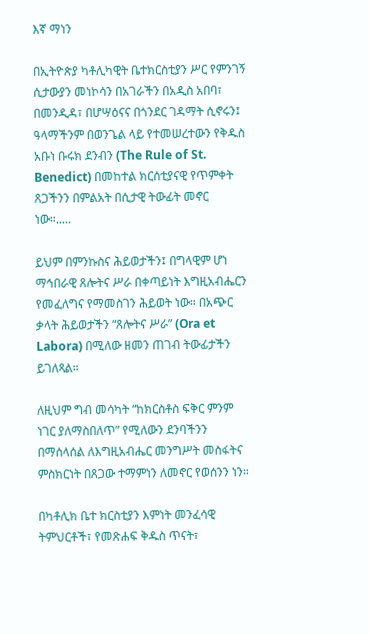እኛ ማነን

በኢትዮጵያ ካቶሊካዊት ቤተክርስቲያን ሥር የምንገኝ ሲታውያን መነኮሳን በአገራችን በአዲስ አበባ፣ በመንዲዳ፣ በሆሣዕናና በጎንደር ገዳማት ሲኖሩን፤ ዓላማችንም በወንጌል ላይ የተመሠረተውን የቅዱስ አቡነ ቡሩክ ደንብን (The Rule of St. Benedict) በመከተል ክርሰቲያናዊ የጥምቀት ጸጋችንን በምልአት በሲታዊ ትውፊት መኖር ነው።.....

ይህም በምንኩስና ሕይወታችን፤ በግላዊም ሆነ ማኅበራዊ ጸሎትና ሥራ በቀጣይነት እግዚአብሔርን የመፈለግና የማመስገን ሕይወት ነው። በአጭር ቃላት ሕይወታችን “ጸሎትና ሥራ” (Ora et Labora) በሚለው ዘመን ጠገብ ትውፊታችን ይገለጻል።

ለዚህም ግብ መሳካት “ከክርስቶስ ፍቅር ምንም ነገር ያለማስበለጥ” የሚለውን ደንባችንን በማሰላሰል ለእግዚአብሔር መንግሥት መስፋትና ምስክርነት በጸጋው ተማምነን ለመኖር የወሰንን ነን።

በካቶሊክ ቤተ ክርስቲያን እምነት መንፈሳዊ ትምህርቶች፣ የመጽሐፍ ቅዱስ ጥናት፣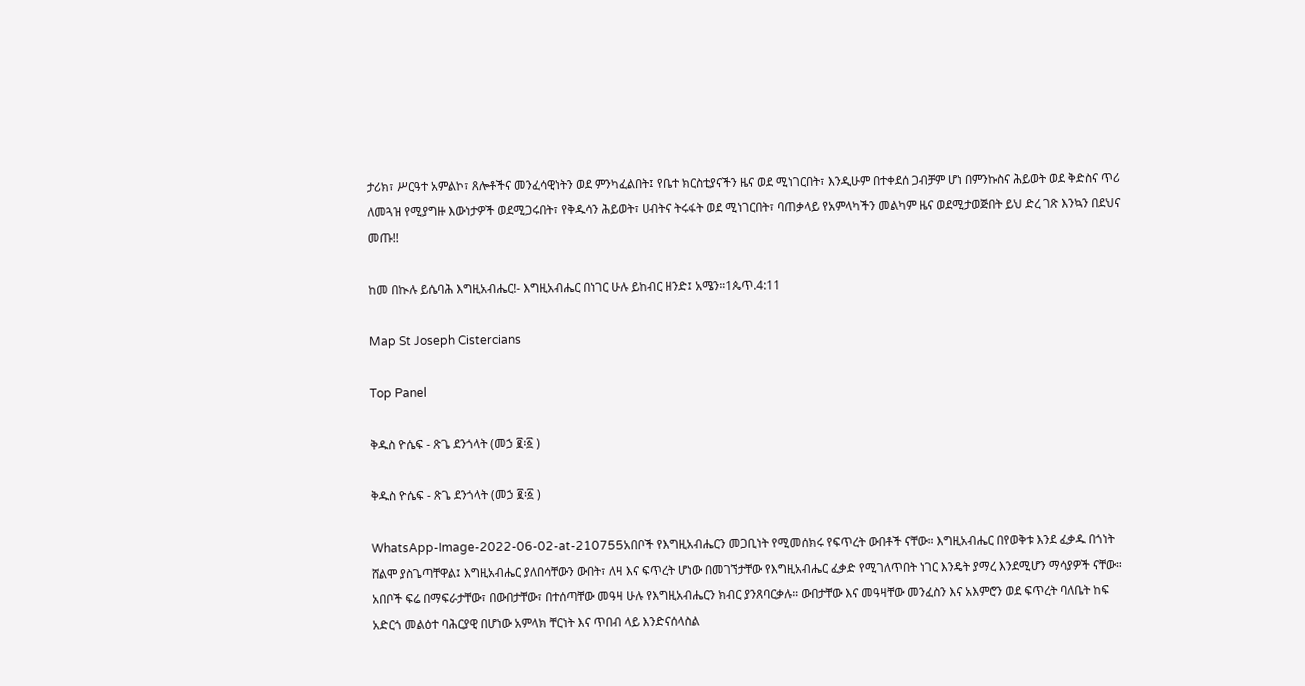ታሪክ፣ ሥርዓተ አምልኮ፣ ጸሎቶችና መንፈሳዊነትን ወደ ምንካፈልበት፤ የቤተ ክርስቲያናችን ዜና ወደ ሚነገርበት፣ እንዲሁም በተቀደሰ ጋብቻም ሆነ በምንኩስና ሕይወት ወደ ቅድስና ጥሪ ለመጓዝ የሚያግዙ እውነታዎች ወደሚጋሩበት፣ የቅዱሳን ሕይወት፣ ሀብትና ትሩፋት ወደ ሚነገርበት፣ ባጠቃላይ የአምላካችን መልካም ዜና ወደሚታወጅበት ይህ ድረ ገጽ እንኳን በደህና መጡ!!

ከመ በኲሉ ይሴባሕ እግዚአብሔር!- እግዚአብሔር በነገር ሁሉ ይከብር ዘንድ፤ አሜን።1ጴጥ.4:11

Map St Joseph Cistercians

Top Panel

ቅዱስ ዮሴፍ - ጽጌ ደንጎላት (መኃ ፪፡፩ )

ቅዱስ ዮሴፍ - ጽጌ ደንጎላት (መኃ ፪፡፩ )

WhatsApp-Image-2022-06-02-at-210755አበቦች የእግዚአብሔርን መጋቢነት የሚመሰክሩ የፍጥረት ውበቶች ናቸው። እግዚአብሔር በየወቅቱ እንደ ፈቃዱ በጎነት ሸልሞ ያስጌጣቸዋል፤ እግዚአብሔር ያለበሳቸውን ውበት፣ ለዛ እና ፍጥረት ሆነው በመገኘታቸው የእግዚአብሔር ፈቃድ የሚገለጥበት ነገር እንዴት ያማረ እንደሚሆን ማሳያዎች ናቸው። አበቦች ፍሬ በማፍራታቸው፣ በውበታቸው፣ በተሰጣቸው መዓዛ ሁሉ የእግዚአብሔርን ክብር ያንጸባርቃሉ። ውበታቸው እና መዓዛቸው መንፈስን እና አእምሮን ወደ ፍጥረት ባለቤት ከፍ አድርጎ መልዕተ ባሕርያዊ በሆነው አምላክ ቸርነት እና ጥበብ ላይ እንድናሰላስል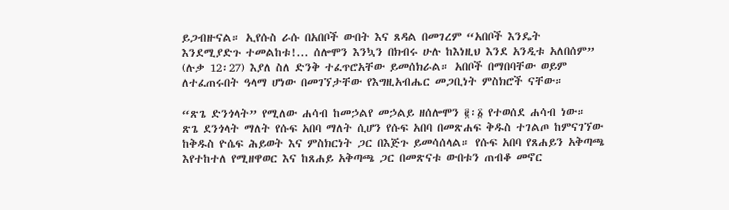ይጋብዙናል። ኢየሱስ ራሱ በአበቦች ውበት እና ጸዳል በመገረም “አበቦች እንዴት እንደሚያድጉ ተመልከቱ!... ሰሎሞን እንኳን በክብሩ ሁሉ ከእነዚህ እንደ አንዲቱ አለበሰም” (ሉቃ 12፡27) እያለ ስለ ድንቅ ተፈጥሮአቸው ይመሰክራል። አበቦች በማበባቸው ወይም ለተፈጠሩበት ዓላማ ሆነው በመገኘታቸው የእግዚአብሔር መጋቢነት ምስክሮች ናቸው።

“ጽጌ ድንጎላት” የሚለው ሐሳብ ከመኃልየ መኃልይ ዘሰሎሞን ፪፡፩ የተወሰደ ሐሳብ ነው። ጽጌ ደንጎላት ማለት የሱፍ አበባ ማለት ሲሆን የሱፍ አበባ በመጽሐፍ ቅዱስ ተገልጦ ከምናገኘው ከቅዱስ ዮሴፍ ሕይወት እና ምስክርነት ጋር በእጅጉ ይመሳሰላል። የሱፍ አበባ የጸሐይን አቅጣጫ እየተከተለ የሚዘዋወር እና ከጸሐይ አቅጣጫ ጋር በመጽናቱ ውበቱን ጠብቆ መኖር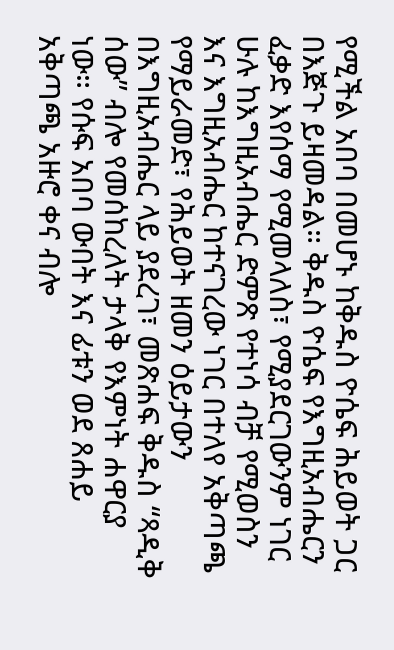የሚችል አበባ በመሆኑ ከቅዱስ ዮሴፍ ሕይወት ጋር በእጅጉ ይዛመዳል። ቅዱስ ዮሴፍ የእግዚአብሔርን ፈቃድ እየሰማ የሚመላለስ፣ የሚያደርገውንም ነገር ሁሉ ከእግዚአብሔር ድምጽ የተነሳ ብቻ የሚወስን እና እግዚአብሔር ከተናገረው ነገር በተለየ አቅጣጫ የማይራመድ፣ የሕይወት ዘመን ዕይታውን በእግዚአብሔር ላይ ያደረገ፣ መጽሐፍ ቅዱስ “ጻዲቅ ሰው” ብሎ የመሰከረለት ታላቅ የእምነት ሐዋርያ ነው። የሱፍ አበባ ውበት እና ፊቱን ወደ ጸሐይ አቅጣጫ አዙሮ ቀና ብሎ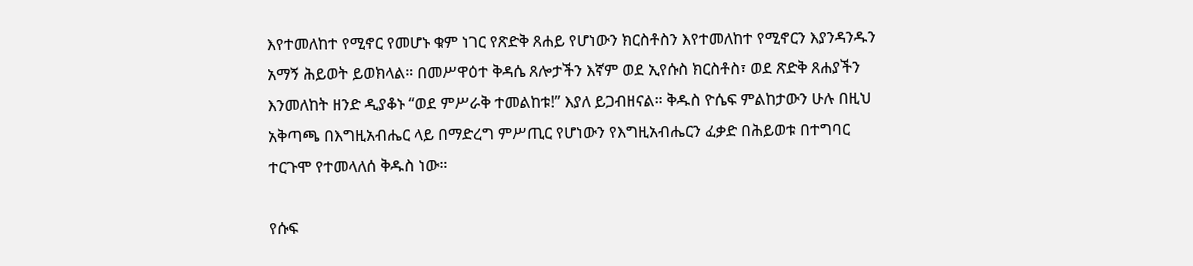እየተመለከተ የሚኖር የመሆኑ ቁም ነገር የጽድቅ ጸሐይ የሆነውን ክርስቶስን እየተመለከተ የሚኖርን እያንዳንዱን አማኝ ሕይወት ይወክላል። በመሥዋዕተ ቅዳሴ ጸሎታችን እኛም ወደ ኢየሱስ ክርስቶስ፣ ወደ ጽድቅ ጸሐያችን እንመለከት ዘንድ ዲያቆኑ “ወደ ምሥራቅ ተመልከቱ!” እያለ ይጋብዘናል። ቅዱስ ዮሴፍ ምልከታውን ሁሉ በዚህ አቅጣጫ በእግዚአብሔር ላይ በማድረግ ምሥጢር የሆነውን የእግዚአብሔርን ፈቃድ በሕይወቱ በተግባር ተርጉሞ የተመላለሰ ቅዱስ ነው።

የሱፍ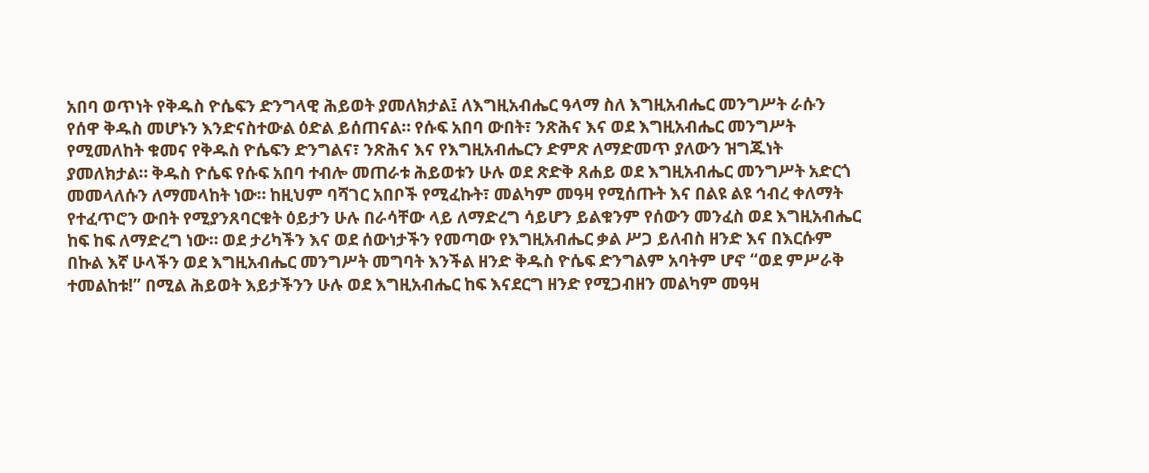አበባ ወጥነት የቅዱስ ዮሴፍን ድንግላዊ ሕይወት ያመለክታል፤ ለእግዚአብሔር ዓላማ ስለ እግዚአብሔር መንግሥት ራሱን የሰዋ ቅዱስ መሆኑን እንድናስተውል ዕድል ይሰጠናል። የሱፍ አበባ ውበት፣ ንጽሕና እና ወደ እግዚአብሔር መንግሥት የሚመለከት ቁመና የቅዱስ ዮሴፍን ድንግልና፣ ንጽሕና እና የእግዚአብሔርን ድምጽ ለማድመጥ ያለውን ዝግጁነት ያመለክታል። ቅዱስ ዮሴፍ የሱፍ አበባ ተብሎ መጠራቱ ሕይወቱን ሁሉ ወደ ጽድቅ ጸሐይ ወደ እግዚአብሔር መንግሥት አድርጎ መመላለሱን ለማመላከት ነው። ከዚህም ባሻገር አበቦች የሚፈኩት፣ መልካም መዓዛ የሚሰጡት እና በልዩ ልዩ ኅብረ ቀለማት የተፈጥሮን ውበት የሚያንጸባርቁት ዕይታን ሁሉ በራሳቸው ላይ ለማድረግ ሳይሆን ይልቁንም የሰውን መንፈስ ወደ እግዚአብሔር ከፍ ከፍ ለማድረግ ነው። ወደ ታሪካችን እና ወደ ሰውነታችን የመጣው የእግዚአብሔር ቃል ሥጋ ይለብስ ዘንድ እና በእርሱም በኩል እኛ ሁላችን ወደ እግዚአብሔር መንግሥት መግባት እንችል ዘንድ ቅዱስ ዮሴፍ ድንግልም አባትም ሆኖ “ወደ ምሥራቅ ተመልከቱ!” በሚል ሕይወት እይታችንን ሁሉ ወደ እግዚአብሔር ከፍ እናደርግ ዘንድ የሚጋብዘን መልካም መዓዛ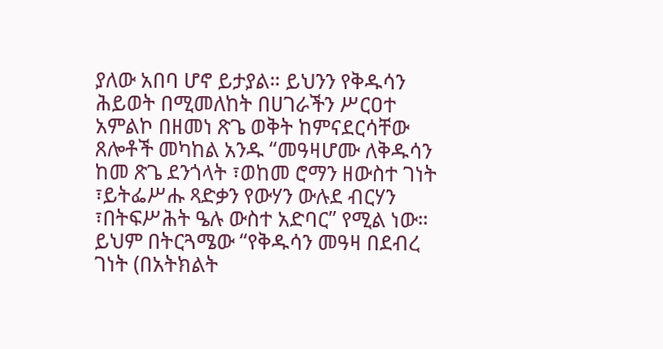ያለው አበባ ሆኖ ይታያል። ይህንን የቅዱሳን ሕይወት በሚመለከት በሀገራችን ሥርዐተ አምልኮ በዘመነ ጽጌ ወቅት ከምናደርሳቸው ጸሎቶች መካከል አንዱ “መዓዛሆሙ ለቅዱሳን ከመ ጽጌ ደንጎላት ፣ወከመ ሮማን ዘውስተ ገነት ፣ይትፌሥሑ ጻድቃን የውሃን ውሉደ ብርሃን ፣በትፍሥሕት ዔሉ ውስተ አድባር” የሚል ነው። ይህም በትርጓሜው “የቅዱሳን መዓዛ በደብረ ገነት (በአትክልት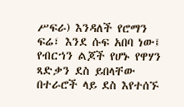ሥፍራ) እንዳለች የሮማን ፍሬ፣ እንደ ሱፍ አበባ ነው፤ የብርኀን ልጆች የሆኑ የዋሃን ጻድቃን ደስ ይበላቸው በተራሮች ላይ ደስ እየተሰኙ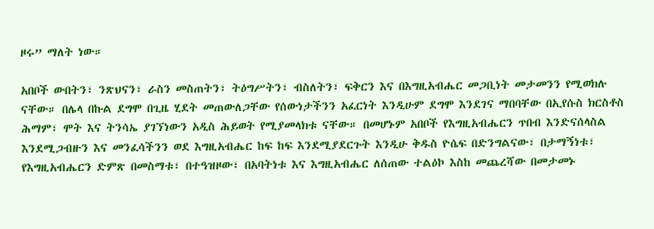ዞሩ” ማለት ነው።

አበቦች ውበትን፣ ንጽህናን፣ ራስን መስጠትን፣ ትዕግሥትን፣ ብስለትን፣ ፍቅርን እና በእግዚአብሔር መጋቢነት መታመንን የሚወክሉ ናቸው። በሌላ በኩል ደግሞ በጊዜ ሂደት መጠውለጋቸው የሰውነታችንን አፈርነት እንዲሁም ደግሞ እንደገና ማበባቸው በኢየሱስ ክርስቶስ ሕማም፣ ሞት እና ትንሳኤ ያገኘነውን አዲስ ሕይወት የሚያመላክቱ ናቸው። በመሆኑም አበቦች የእግዚአብሔርን ጥበብ እንድናሰላስል እንደሚጋብዙን እና መንፈሳችንን ወደ እግዚአብሔር ከፍ ከፍ እንደሚያደርጉት እንዲሁ ቅዱስ ዮሴፍ በድንግልናው፣ በታማኝነቱ፣ የእግዚአብሔርን ድምጽ በመስማቱ፣ በተዓዝዞው፣ በአባትነቱ እና እግዚአብሔር ለሰጠው ተልዕኮ እስከ መጨረሻው በመታመኑ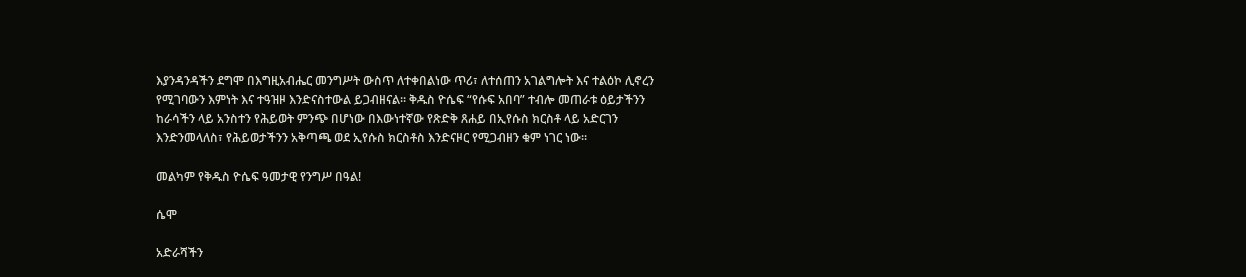እያንዳንዳችን ደግሞ በእግዚአብሔር መንግሥት ውስጥ ለተቀበልነው ጥሪ፣ ለተሰጠን አገልግሎት እና ተልዕኮ ሊኖረን የሚገባውን እምነት እና ተዓዝዞ እንድናስተውል ይጋብዘናል። ቅዱስ ዮሴፍ “የሱፍ አበባ” ተብሎ መጠራቱ ዕይታችንን ከራሳችን ላይ አንስተን የሕይወት ምንጭ በሆነው በእውነተኛው የጽድቅ ጸሐይ በኢየሱስ ክርስቶ ላይ አድርገን እንድንመላለስ፣ የሕይወታችንን አቅጣጫ ወደ ኢየሱስ ክርስቶስ እንድናዞር የሚጋብዘን ቁም ነገር ነው።

መልካም የቅዱስ ዮሴፍ ዓመታዊ የንግሥ በዓል!

ሴሞ

አድራሻችን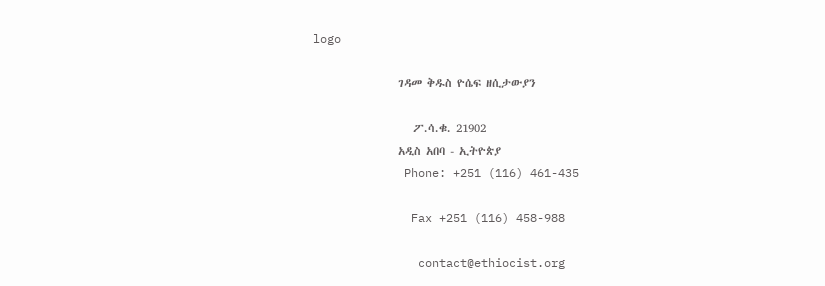logo

                 ገዳመ ቅዱስ ዮሴፍ ዘሲታውያን

                    ፖ.ሳ.ቁ. 21902
                 አዲስ አበባ - ኢትዮጵያ
             Phone: +251 (116) 461-435

              Fax +251 (116) 458-988

               contact@ethiocist.org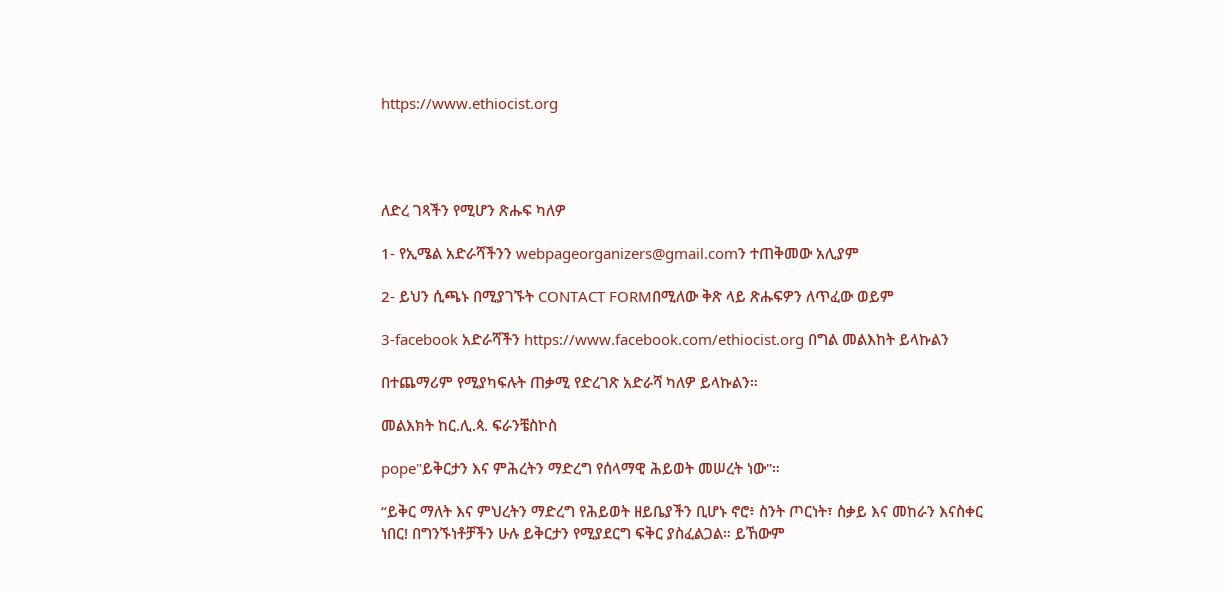https://www.ethiocist.org




ለድረ ገጻችን የሚሆን ጽሑፍ ካለዎ

1- የኢሜል አድራሻችንን webpageorganizers@gmail.comን ተጠቅመው አሊያም

2- ይህን ሲጫኑ በሚያገኙት CONTACT FORMበሚለው ቅጽ ላይ ጽሑፍዎን ለጥፈው ወይም

3-facebook አድራሻችን https://www.facebook.com/ethiocist.org በግል መልእከት ይላኩልን

በተጨማሪም የሚያካፍሉት ጠቃሚ የድረገጽ አድራሻ ካለዎ ይላኩልን።

መልእክት ከር.ሊ.ጳ. ፍራንቼስኮስ

pope"ይቅርታን እና ምሕረትን ማድረግ የሰላማዊ ሕይወት መሠረት ነው"።

“ይቅር ማለት እና ምህረትን ማድረግ የሕይወት ዘይቤያችን ቢሆኑ ኖሮ፥ ስንት ጦርነት፣ ስቃይ እና መከራን እናስቀር ነበር! በግንኙነቶቻችን ሁሉ ይቅርታን የሚያደርግ ፍቅር ያስፈልጋል። ይኸውም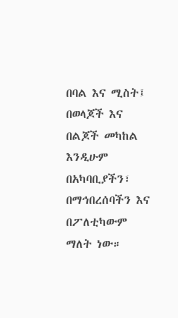በባል እና ሚስት፤ በወላጆች እና በልጆች መካከል እንዲሁም በአካባቢያችን፣ በማኅበረሰባችን እና በፖለቲካውም ማለት ነው።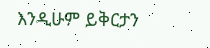እንዲሁም ይቅርታን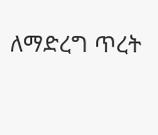ለማድረግ ጥረት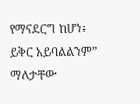የማናደርግ ከሆነ፥ ይቅር አይባልልንም” ማለታቸው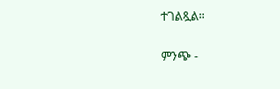ተገልጿል።

ምንጭ -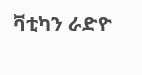ቫቲካን ራድዮ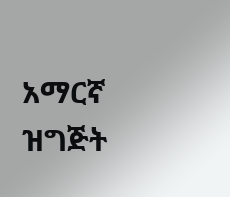አማርኛ ዝግጅት